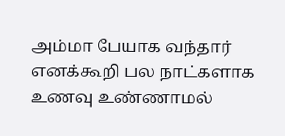அம்மா பேயாக வந்தார் எனக்கூறி பல நாட்களாக உணவு உண்ணாமல்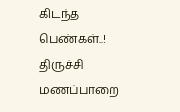கிடந்த பெண்கள்..!
திருச்சி மணப்பாறை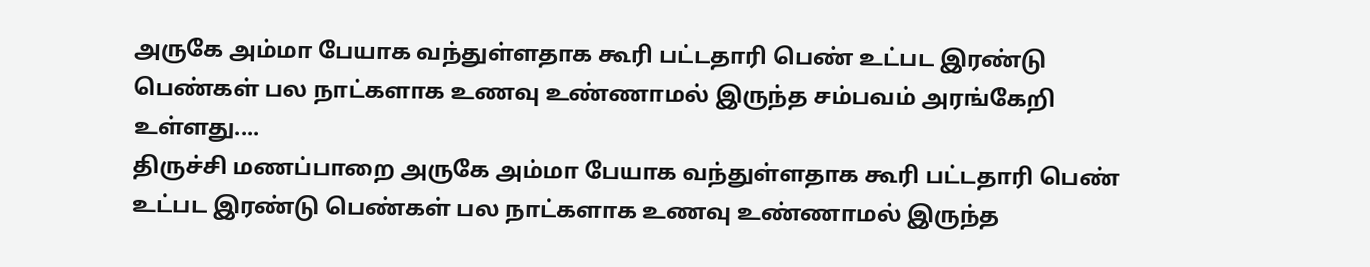அருகே அம்மா பேயாக வந்துள்ளதாக கூரி பட்டதாரி பெண் உட்பட இரண்டு பெண்கள் பல நாட்களாக உணவு உண்ணாமல் இருந்த சம்பவம் அரங்கேறி உள்ளது....
திருச்சி மணப்பாறை அருகே அம்மா பேயாக வந்துள்ளதாக கூரி பட்டதாரி பெண் உட்பட இரண்டு பெண்கள் பல நாட்களாக உணவு உண்ணாமல் இருந்த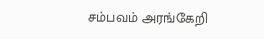சம்பவம் அரங்கேறி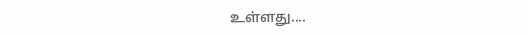உள்ளது....